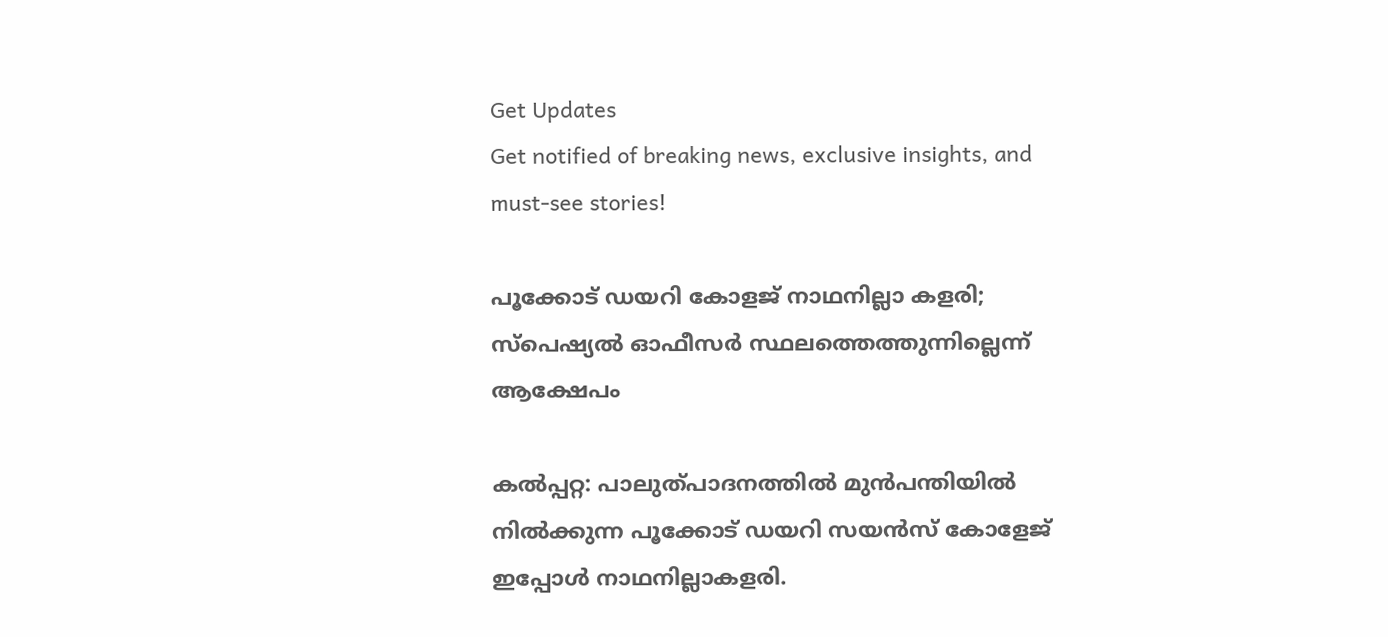Get Updates
Get notified of breaking news, exclusive insights, and must-see stories!

പൂക്കോട് ഡയറി കോളജ് നാഥനില്ലാ കളരി; സ്പെഷ്യല്‍ ഓഫീസര്‍ സ്ഥലത്തെത്തുന്നില്ലെന്ന് ആക്ഷേപം

കല്‍പ്പറ്റ: പാലുത്പാദനത്തില്‍ മുന്‍പന്തിയില്‍ നില്‍ക്കുന്ന പൂക്കോട് ഡയറി സയന്‍സ് കോളേജ് ഇപ്പോള്‍ നാഥനില്ലാകളരി.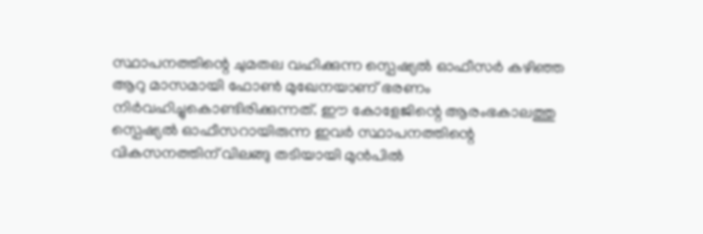സ്ഥാപനത്തിന്റെ ചുമതല വഹിക്കുന്ന സ്പെഷ്യല്‍ ഓഫീസര്‍ കഴിഞ്ഞ ആറു മാസമായി ഫോണ്‍ മുഖേനയാണ് ഭരണം നിര്‍വഹിച്ചുകൊണ്ടിരിക്കുന്നത്. ഈ കോളേജിന്റെ ആരംഭകാലത്തു സ്പെഷ്യല്‍ ഓഫീസറായിരുന്ന ഇവര്‍ സ്ഥാപനത്തിന്റെ വികസനത്തിന് വിലങ്ങു തടിയായി മുന്‍പില്‍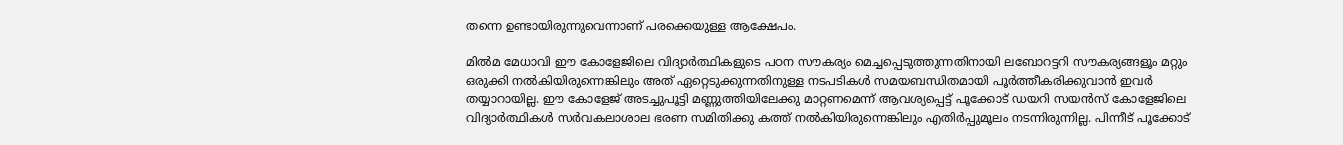തന്നെ ഉണ്ടായിരുന്നുവെന്നാണ് പരക്കെയുള്ള ആക്ഷേപം.

മില്‍മ മേധാവി ഈ കോളേജിലെ വിദ്യാര്‍ത്ഥികളുടെ പഠന സൗകര്യം മെച്ചപ്പെടുത്തുന്നതിനായി ലബോറട്ടറി സൗകര്യങ്ങളൂം മറ്റും ഒരുക്കി നല്‍കിയിരുന്നെങ്കിലും അത് ഏറ്റെടുക്കുന്നതിനുള്ള നടപടികള്‍ സമയബന്ധിതമായി പൂര്‍ത്തീകരിക്കുവാന്‍ ഇവര്‍ തയ്യാറായില്ല. ഈ കോളേജ് അടച്ചുപൂട്ടി മണ്ണുത്തിയിലേക്കു മാറ്റണമെന്ന് ആവശ്യപ്പെട്ട് പൂക്കോട് ഡയറി സയന്‍സ് കോളേജിലെ വിദ്യാര്‍ത്ഥികള്‍ സര്‍വകലാശാല ഭരണ സമിതിക്കു കത്ത് നല്‍കിയിരുന്നെങ്കിലും എതിര്‍പ്പുമൂലം നടന്നിരുന്നില്ല. പിന്നീട് പൂക്കോട്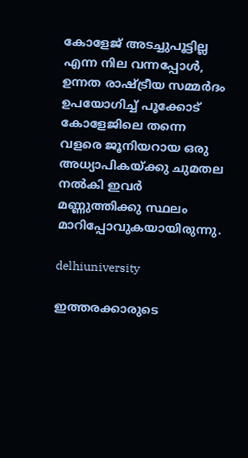കോളേജ് അടച്ചുപൂട്ടില്ല എന്ന നില വന്നപ്പോള്‍, ഉന്നത രാഷ്ട്രീയ സമ്മര്‍ദം ഉപയോഗിച്ച് പൂക്കോട് കോളേജിലെ തന്നെ വളരെ ജൂനിയറായ ഒരു അധ്യാപികയ്ക്കു ചുമതല നല്‍കി ഇവര്‍ മണ്ണുത്തിക്കു സ്ഥലം മാറിപ്പോവുകയായിരുന്നു.

delhiuniversity

ഇത്തരക്കാരുടെ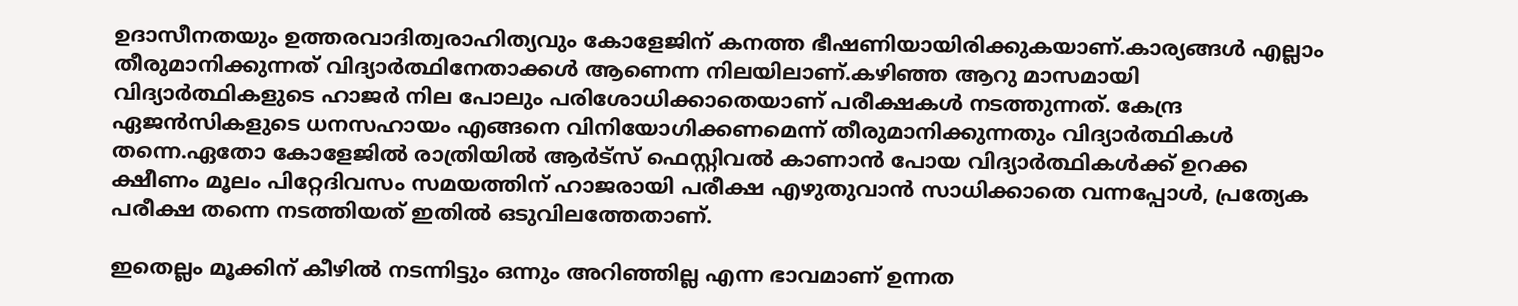ഉദാസീനതയും ഉത്തരവാദിത്വരാഹിത്യവും കോളേജിന് കനത്ത ഭീഷണിയായിരിക്കുകയാണ്.കാര്യങ്ങള്‍ എല്ലാം തീരുമാനിക്കുന്നത് വിദ്യാര്‍ത്ഥിനേതാക്കള്‍ ആണെന്ന നിലയിലാണ്.കഴിഞ്ഞ ആറു മാസമായി വിദ്യാര്‍ത്ഥികളുടെ ഹാജര്‍ നില പോലും പരിശോധിക്കാതെയാണ് പരീക്ഷകള്‍ നടത്തുന്നത്. കേന്ദ്ര ഏജന്‍സികളുടെ ധനസഹായം എങ്ങനെ വിനിയോഗിക്കണമെന്ന് തീരുമാനിക്കുന്നതും വിദ്യാര്‍ത്ഥികള്‍ തന്നെ.ഏതോ കോളേജില്‍ രാത്രിയില്‍ ആര്‍ട്സ് ഫെസ്റ്റിവല്‍ കാണാന്‍ പോയ വിദ്യാര്‍ത്ഥികള്‍ക്ക് ഉറക്ക ക്ഷീണം മൂലം പിറ്റേദിവസം സമയത്തിന് ഹാജരായി പരീക്ഷ എഴുതുവാന്‍ സാധിക്കാതെ വന്നപ്പോള്‍, പ്രത്യേക പരീക്ഷ തന്നെ നടത്തിയത് ഇതില്‍ ഒടുവിലത്തേതാണ്.

ഇതെല്ലം മൂക്കിന് കീഴില്‍ നടന്നിട്ടും ഒന്നും അറിഞ്ഞില്ല എന്ന ഭാവമാണ് ഉന്നത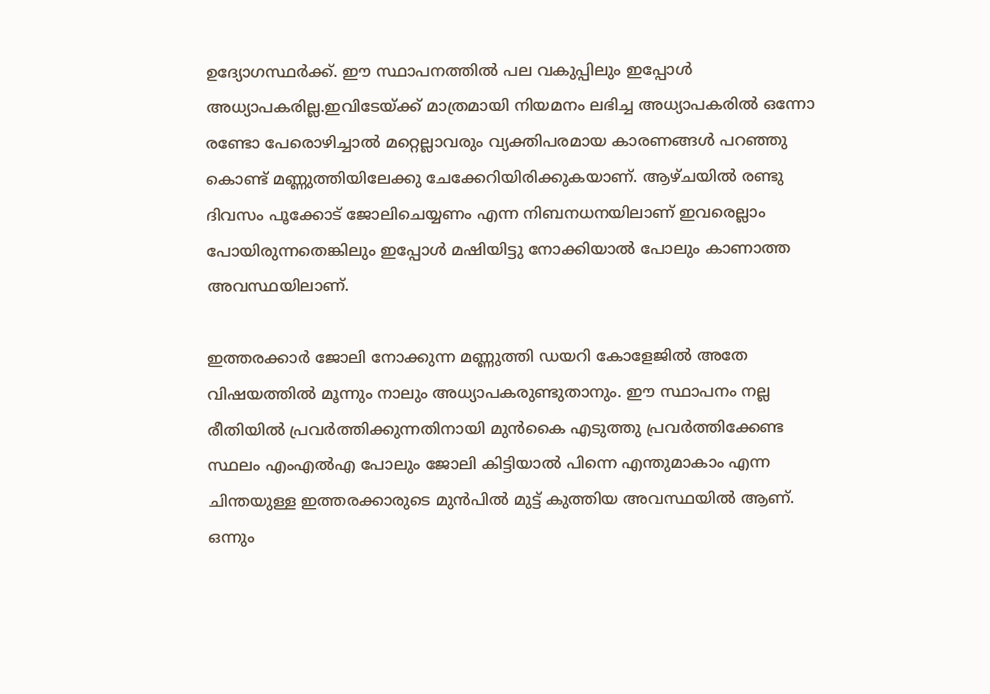ഉദ്യോഗസ്ഥര്‍ക്ക്. ഈ സ്ഥാപനത്തില്‍ പല വകുപ്പിലും ഇപ്പോള്‍ അധ്യാപകരില്ല.ഇവിടേയ്ക്ക് മാത്രമായി നിയമനം ലഭിച്ച അധ്യാപകരില്‍ ഒന്നോ രണ്ടോ പേരൊഴിച്ചാല്‍ മറ്റെല്ലാവരും വ്യക്തിപരമായ കാരണങ്ങള്‍ പറഞ്ഞു കൊണ്ട് മണ്ണുത്തിയിലേക്കു ചേക്കേറിയിരിക്കുകയാണ്. ആഴ്ചയില്‍ രണ്ടു ദിവസം പൂക്കോട് ജോലിചെയ്യണം എന്ന നിബനധനയിലാണ് ഇവരെല്ലാം പോയിരുന്നതെങ്കിലും ഇപ്പോള്‍ മഷിയിട്ടു നോക്കിയാല്‍ പോലും കാണാത്ത അവസ്ഥയിലാണ്.

ഇത്തരക്കാര്‍ ജോലി നോക്കുന്ന മണ്ണുത്തി ഡയറി കോളേജില്‍ അതേ വിഷയത്തില്‍ മൂന്നും നാലും അധ്യാപകരുണ്ടുതാനും. ഈ സ്ഥാപനം നല്ല രീതിയില്‍ പ്രവര്‍ത്തിക്കുന്നതിനായി മുന്‍കൈ എടുത്തു പ്രവര്‍ത്തിക്കേണ്ട സ്ഥലം എംഎല്‍എ പോലും ജോലി കിട്ടിയാല്‍ പിന്നെ എന്തുമാകാം എന്ന ചിന്തയുള്ള ഇത്തരക്കാരുടെ മുന്‍പില്‍ മുട്ട് കുത്തിയ അവസ്ഥയില്‍ ആണ്. ഒന്നും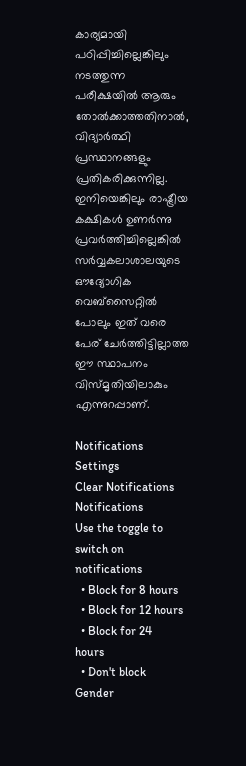കാര്യമായി പഠിപ്പിച്ചില്ലെങ്കിലും നടത്തുന്ന പരീക്ഷയില്‍ ആരും തോല്‍ക്കാത്തതിനാല്‍, വിദ്യാര്‍ത്ഥി പ്രസ്ഥാനങ്ങളും പ്രതികരിക്കുന്നില്ല. ഇനിയെങ്കിലും രാഷ്ട്രീയ കക്ഷികള്‍ ഉണര്‍ന്നു പ്രവര്‍ത്തിച്ചില്ലെങ്കില്‍ സര്‍വ്വകലാശാലയുടെ ഔദ്യോഗിക വെബ്സൈറ്റില്‍ പോലും ഇത് വരെ പേര് ചേര്‍ത്തിട്ടില്ലാത്ത ഈ സ്ഥാപനം വിസ്മൃതിയിലാകും എന്നുറപ്പാണ്.

Notifications
Settings
Clear Notifications
Notifications
Use the toggle to switch on notifications
  • Block for 8 hours
  • Block for 12 hours
  • Block for 24 hours
  • Don't block
Gender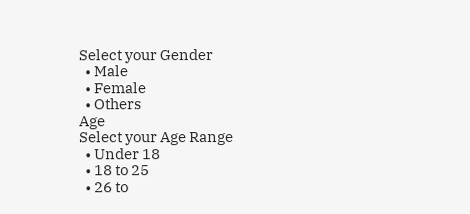Select your Gender
  • Male
  • Female
  • Others
Age
Select your Age Range
  • Under 18
  • 18 to 25
  • 26 to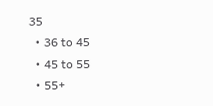35
  • 36 to 45
  • 45 to 55
  • 55+